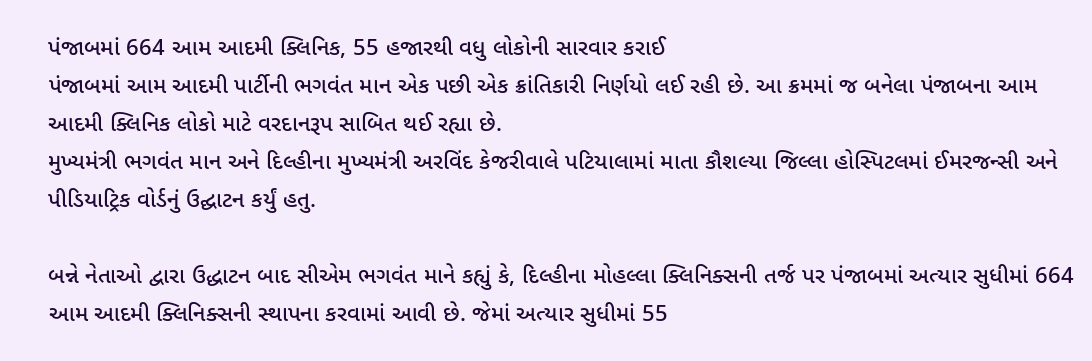પંજાબમાં 664 આમ આદમી ક્લિનિક, 55 હજારથી વધુ લોકોની સારવાર કરાઈ
પંજાબમાં આમ આદમી પાર્ટીની ભગવંત માન એક પછી એક ક્રાંતિકારી નિર્ણયો લઈ રહી છે. આ ક્રમમાં જ બનેલા પંજાબના આમ આદમી ક્લિનિક લોકો માટે વરદાનરૂપ સાબિત થઈ રહ્યા છે.
મુખ્યમંત્રી ભગવંત માન અને દિલ્હીના મુખ્યમંત્રી અરવિંદ કેજરીવાલે પટિયાલામાં માતા કૌશલ્યા જિલ્લા હોસ્પિટલમાં ઈમરજન્સી અને પીડિયાટ્રિક વોર્ડનું ઉદ્ઘાટન કર્યું હતુ.

બન્ને નેતાઓ દ્વારા ઉદ્ધાટન બાદ સીએમ ભગવંત માને કહ્યું કે, દિલ્હીના મોહલ્લા ક્લિનિક્સની તર્જ પર પંજાબમાં અત્યાર સુધીમાં 664 આમ આદમી ક્લિનિક્સની સ્થાપના કરવામાં આવી છે. જેમાં અત્યાર સુધીમાં 55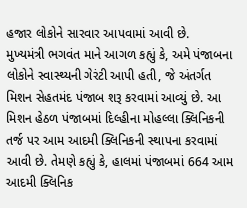હજાર લોકોને સારવાર આપવામાં આવી છે.
મુખ્યમંત્રી ભગવંત માને આગળ કહ્યું કે, અમે પંજાબના લોકોને સ્વાસ્થ્યની ગેરંટી આપી હતી, જે અંતર્ગત મિશન સેહતમંદ પંજાબ શરૂ કરવામાં આવ્યું છે. આ મિશન હેઠળ પંજાબમાં દિલ્હીના મોહલ્લા ક્લિનિકની તર્જ પર આમ આદમી ક્લિનિકની સ્થાપના કરવામાં આવી છે. તેમણે કહ્યું કે, હાલમાં પંજાબમાં 664 આમ આદમી ક્લિનિક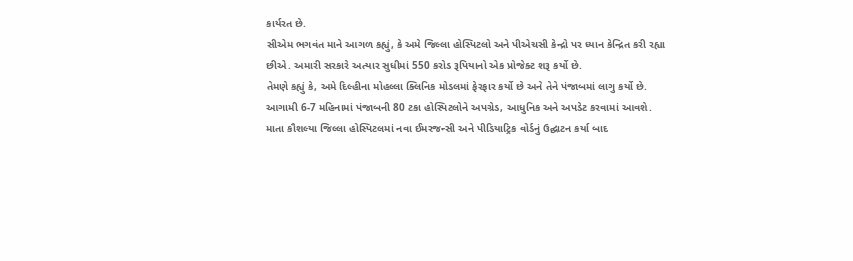કાર્યરત છે.
સીએમ ભગવંત માને આગળ કહ્યું, કે અમે જિલ્લા હોસ્પિટલો અને પીએચસી કેન્દ્રો પર ધ્યાન કેન્દ્રિત કરી રહ્યા છીએ. અમારી સરકારે અત્યાર સુધીમાં 550 કરોડ રૂપિયાનો એક પ્રોજેક્ટ શરૂ કર્યો છે.
તેમણે કહ્યું કે, અમે દિલ્હીના મોહલ્લા ક્લિનિક મોડલમાં ફેરફાર કર્યો છે અને તેને પંજાબમાં લાગુ કર્યો છે. આગામી 6-7 મહિનામાં પંજાબની 80 ટકા હોસ્પિટલોને અપગ્રેડ, આધુનિક અને અપડેટ કરવામાં આવશે.
માતા કૌશલ્યા જિલ્લા હોસ્પિટલમાં નવા ઈમરજન્સી અને પીડિયાટ્રિક વોર્ડનું ઉદ્ઘાટન કર્યા બાદ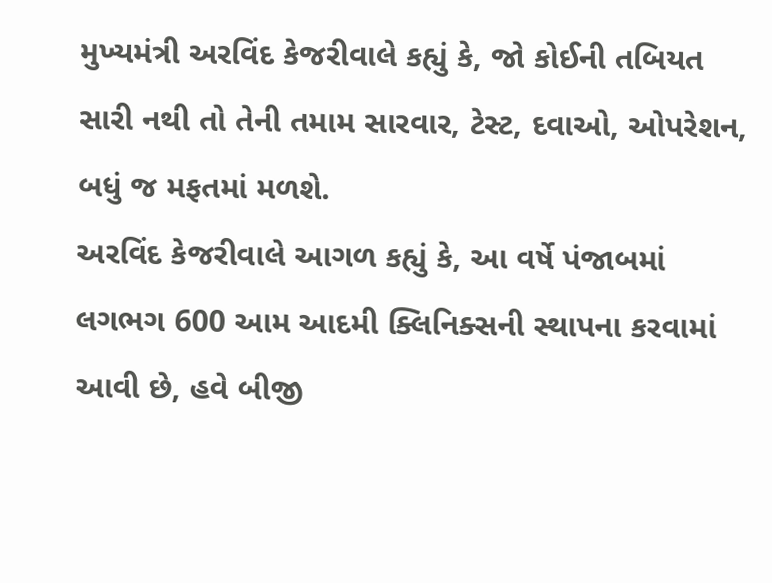મુખ્યમંત્રી અરવિંદ કેજરીવાલે કહ્યું કે, જો કોઈની તબિયત સારી નથી તો તેની તમામ સારવાર, ટેસ્ટ, દવાઓ, ઓપરેશન, બધું જ મફતમાં મળશે.
અરવિંદ કેજરીવાલે આગળ કહ્યું કે, આ વર્ષે પંજાબમાં લગભગ 600 આમ આદમી ક્લિનિક્સની સ્થાપના કરવામાં આવી છે, હવે બીજી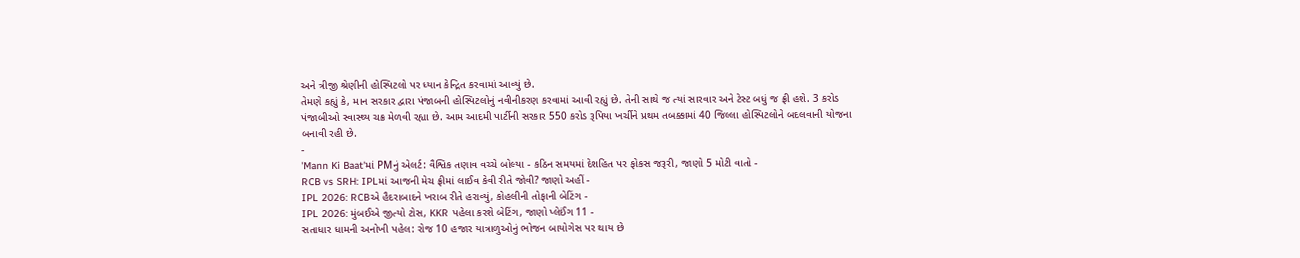અને ત્રીજી શ્રેણીની હોસ્પિટલો પર ધ્યાન કેન્દ્રિત કરવામાં આવ્યું છે.
તેમણે કહ્યું કે, માન સરકાર દ્વારા પંજાબની હોસ્પિટલોનું નવીનીકરણ કરવામાં આવી રહ્યું છે. તેની સાથે જ ત્યાં સારવાર અને ટેસ્ટ બધું જ ફ્રી હશે. 3 કરોડ પંજાબીઓ સ્વાસ્થ્ય ચક્ર મેળવી રહ્યા છે. આમ આદમી પાર્ટીની સરકાર 550 કરોડ રૂપિયા ખર્ચીને પ્રથમ તબક્કામાં 40 જિલ્લા હોસ્પિટલોને બદલવાની યોજના બનાવી રહી છે.
-
'Mann Ki Baat'માં PMનું એલર્ટ: વૈશ્વિક તણાવ વચ્ચે બોલ્યા - કઠિન સમયમાં દેશહિત પર ફોકસ જરૂરી, જાણો 5 મોટી વાતો -
RCB vs SRH: IPLમાં આજની મેચ ફ્રીમાં લાઈવ કેવી રીતે જોવી? જાણો અહીં -
IPL 2026: RCBએ હૈદરાબાદને ખરાબ રીતે હરાવ્યું, કોહલીની તોફાની બેટિંગ -
IPL 2026: મુંબઈએ જીત્યો ટોસ, KKR પહેલા કરશે બેટિંગ, જાણો પ્લેઈંગ 11 -
સતાધાર ધામની અનોખી પહેલ: રોજ 10 હજાર યાત્રાળુઓનું ભોજન બાયોગેસ પર થાય છે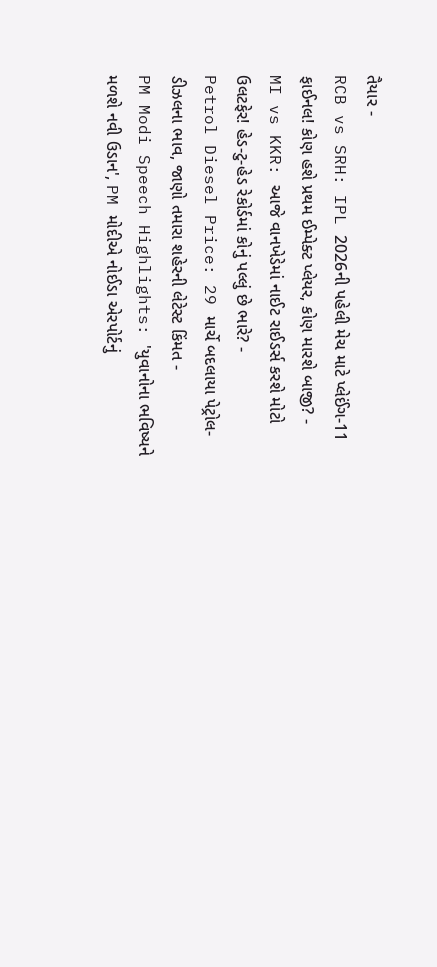તૈયાર -
RCB vs SRH: IPL 2026ની પહેલી મેચ માટે પ્લેઈંગ-11 ફાઈનલ! કોણ હશે પ્રથમ ઈમ્પેક્ટ પ્લેયર, કોણ મારશે બાજી? -
MI vs KKR: આજે વાનખેડેમાં નાઈટ રાઈડર્સ કરશે મોટો ઉલટફેર! હેડ-ટુ-હેડ રેકોર્ડમાં કોનું પલ્લું છે ભારે? -
Petrol Diesel Price: 29 માર્ચે બદલાયા પેટ્રોલ-ડીઝલના ભાવ, જાણો તમારા શહેરની લેટેસ્ટ કિંમત -
PM Modi Speech Highlights: 'યુવાનોના ભવિષ્યને મળશે નવી ઉડાન', PM મોદીએ નોઈડા એરપોર્ટનું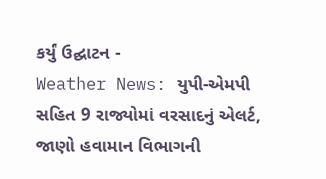કર્યું ઉદ્ઘાટન -
Weather News: યુપી-એમપી સહિત 9 રાજ્યોમાં વરસાદનું એલર્ટ, જાણો હવામાન વિભાગની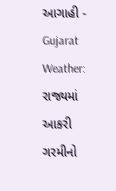આગાહી -
Gujarat Weather: રાજ્યમાં આકરી ગરમીનો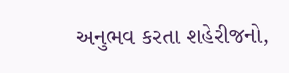અનુભવ કરતા શહેરીજનો,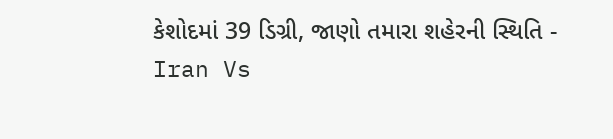કેશોદમાં 39 ડિગ્રી, જાણો તમારા શહેરની સ્થિતિ -
Iran Vs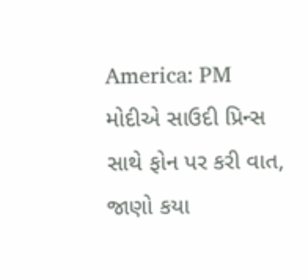America: PM મોદીએ સાઉદી પ્રિન્સ સાથે ફોન પર કરી વાત, જાણો કયા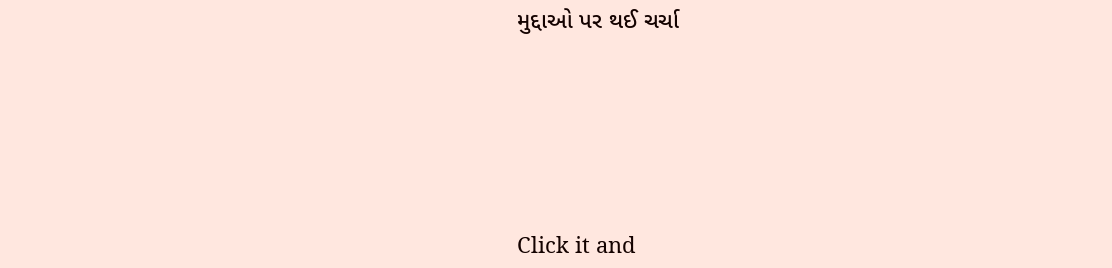મુદ્દાઓ પર થઈ ચર્ચા







Click it and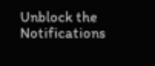Unblock the Notifications